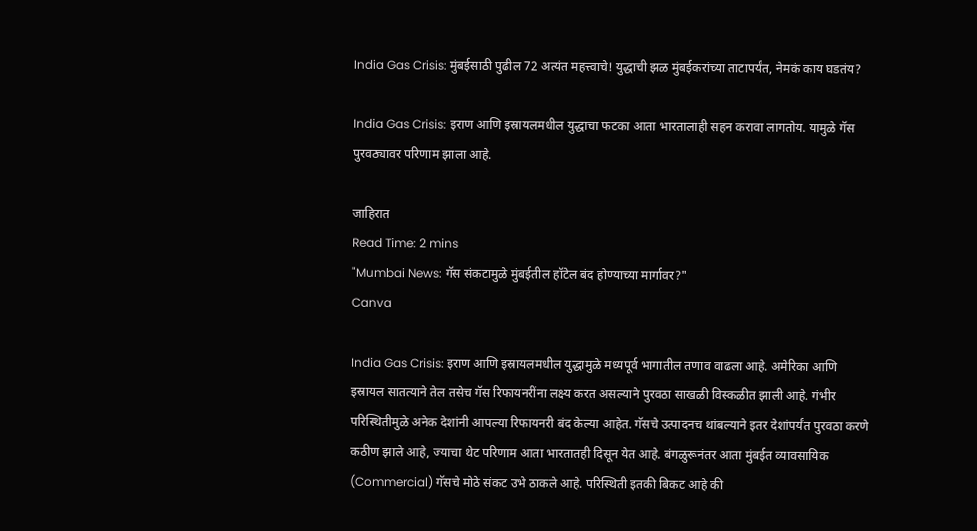India Gas Crisis: मुंबईसाठी पुढील 72 अत्यंत महत्त्वाचे! युद्धाची झळ मुंबईकरांच्या ताटापर्यंत, नेमकं काय घडतंय?

India Gas Crisis: इराण आणि इस्रायलमधील युद्धाचा फटका आता भारतालाही सहन करावा लागतोय. यामुळे गॅस पुरवठ्यावर परिणाम झाला आहे.

जाहिरात
Read Time: 2 mins
"Mumbai News: गॅस संकटामुळे मुंबईतील हॉटेल बंद होण्याच्या मार्गावर?"
Canva

India Gas Crisis: इराण आणि इस्रायलमधील युद्धामुळे मध्यपूर्व भागातील तणाव वाढला आहे. अमेरिका आणि इस्रायल सातत्याने तेल तसेच गॅस रिफायनरींना लक्ष्य करत असल्याने पुरवठा साखळी विस्कळीत झाली आहे. गंभीर परिस्थितीमुळे अनेक देशांनी आपल्या रिफायनरी बंद केल्या आहेत. गॅसचे उत्पादनच थांबल्याने इतर देशांपर्यंत पुरवठा करणे कठीण झाले आहे, ज्याचा थेट परिणाम आता भारतातही दिसून येत आहे. बंगळुरूनंतर आता मुंबईत व्यावसायिक (Commercial) गॅसचे मोठे संकट उभे ठाकले आहे. परिस्थिती इतकी बिकट आहे की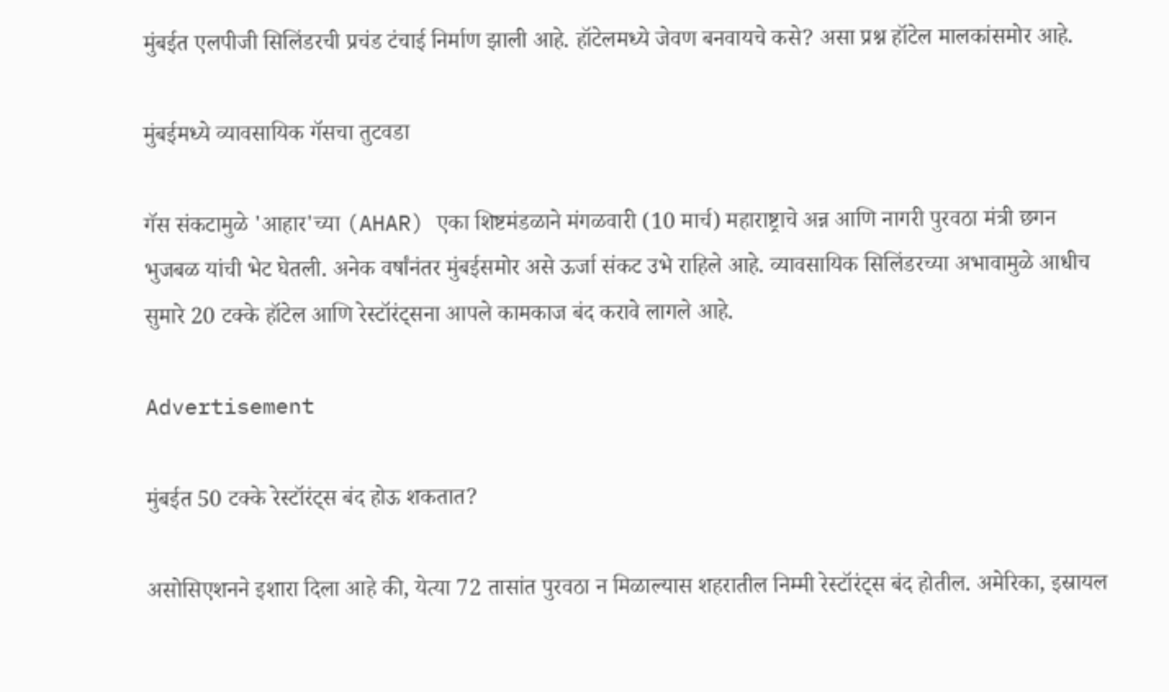मुंबईत एलपीजी सिलिंडरची प्रचंड टंचाई निर्माण झाली आहे. हॉटेलमध्ये जेवण बनवायचे कसे? असा प्रश्न हॉटेल मालकांसमोर आहे.

मुंबईमध्ये व्यावसायिक गॅसचा तुटवडा

गॅस संकटामुळे 'आहार'च्या (AHAR) एका शिष्टमंडळाने मंगळवारी (10 मार्च) महाराष्ट्राचे अन्न आणि नागरी पुरवठा मंत्री छगन भुजबळ यांची भेट घेतली. अनेक वर्षांनंतर मुंबईसमोर असे ऊर्जा संकट उभे राहिले आहे. व्यावसायिक सिलिंडरच्या अभावामुळे आधीच सुमारे 20 टक्के हॉटेल आणि रेस्टॉरंट्सना आपले कामकाज बंद करावे लागले आहे.

Advertisement

मुंबईत 50 टक्के रेस्टॉरंट्स बंद होऊ शकतात?

असोसिएशनने इशारा दिला आहे की, येत्या 72 तासांत पुरवठा न मिळाल्यास शहरातील निम्मी रेस्टॉरंट्स बंद होतील. अमेरिका, इस्रायल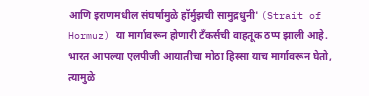आणि इराणमधील संघर्षामुळे हॉर्मुझची सामुद्रधुनी' (Strait of Hormuz) या मार्गावरून होणारी टँकर्सची वाहतूक ठप्प झाली आहे. भारत आपल्या एलपीजी आयातीचा मोठा हिस्सा याच मार्गावरून घेतो, त्यामुळे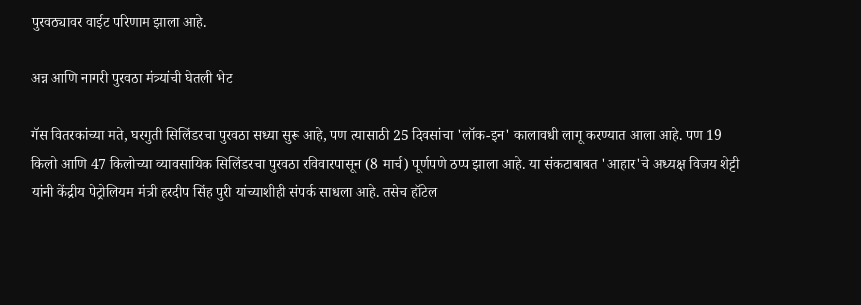पुरवठ्यावर वाईट परिणाम झाला आहे.

अन्न आणि नागरी पुरवठा मंत्र्यांची घेतली भेट

गॅस वितरकांच्या मते, घरगुती सिलिंडरचा पुरवठा सध्या सुरू आहे, पण त्यासाठी 25 दिवसांचा 'लॉक-इन' कालावधी लागू करण्यात आला आहे. पण 19 किलो आणि 47 किलोच्या व्यावसायिक सिलिंडरचा पुरवठा रविवारपासून (8 मार्च) पूर्णपणे ठप्प झाला आहे. या संकटाबाबत 'आहार'चे अध्यक्ष विजय शेट्टी यांनी केंद्रीय पेट्रोलियम मंत्री हरदीप सिंह पुरी यांच्याशीही संपर्क साधला आहे. तसेच हॉटेल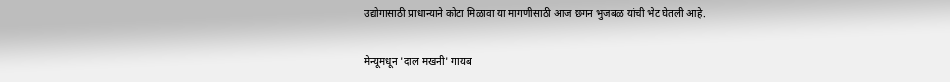उद्योगासाठी प्राधान्याने कोटा मिळावा या मागणीसाठी आज छगन भुजबळ यांची भेट घेतली आहे.

मेन्यूमधून 'दाल मखनी' गायब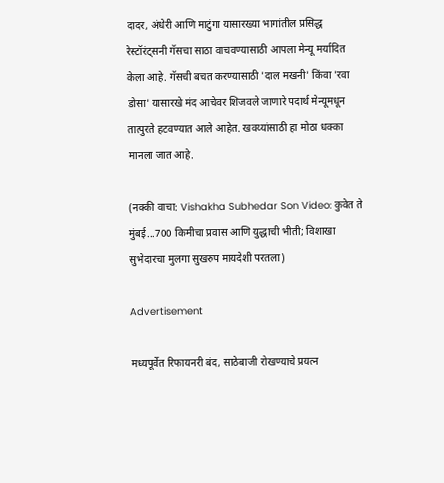दादर, अंधेरी आणि माटुंगा यासारख्या भागांतील प्रसिद्ध रेस्टॉरंट्सनी गॅसचा साठा वाचवण्यासाठी आपला मेन्यू मर्यादित केला आहे. गॅसची बचत करण्यासाठी 'दाल मखनी' किंवा 'रवा डोसा' यासारखे मंद आचेवर शिजवले जाणारे पदार्थ मेन्यूमधून तात्पुरते हटवण्यात आले आहेत. खवय्यांसाठी हा मोठा धक्का मानला जात आहे.

(नक्की वाचा: Vishakha Subhedar Son Video: कुवेत ते मुंबई...700 किमीचा प्रवास आणि युद्धाची भीती; विशाखा सुभेदारचा मुलगा सुखरुप मायदेशी परतला)

Advertisement

मध्यपूर्वेत रिफायनरी बंद, साठेबाजी रोखण्याचे प्रयत्न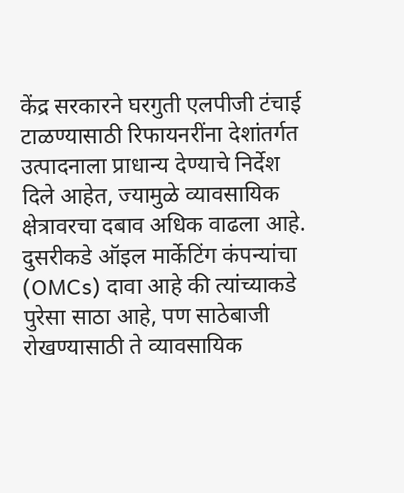केंद्र सरकारने घरगुती एलपीजी टंचाई टाळण्यासाठी रिफायनरींना देशांतर्गत उत्पादनाला प्राधान्य देण्याचे निर्देश दिले आहेत, ज्यामुळे व्यावसायिक क्षेत्रावरचा दबाव अधिक वाढला आहे. दुसरीकडे ऑइल मार्केटिंग कंपन्यांचा (OMCs) दावा आहे की त्यांच्याकडे पुरेसा साठा आहे, पण साठेबाजी रोखण्यासाठी ते व्यावसायिक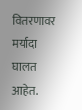वितरणावर मर्यादा घालत आहेत.